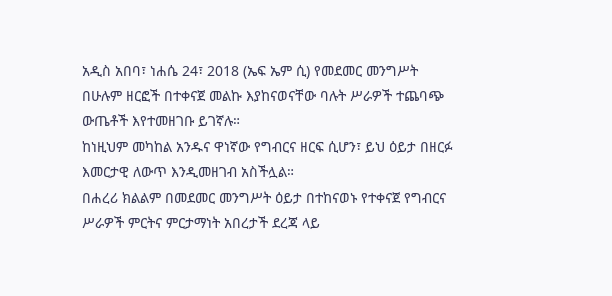አዲስ አበባ፣ ነሐሴ 24፣ 2018 (ኤፍ ኤም ሲ) የመደመር መንግሥት በሁሉም ዘርፎች በተቀናጀ መልኩ እያከናወናቸው ባሉት ሥራዎች ተጨባጭ ውጤቶች እየተመዘገቡ ይገኛሉ።
ከነዚህም መካከል አንዱና ዋነኛው የግብርና ዘርፍ ሲሆን፣ ይህ ዕይታ በዘርፉ እመርታዊ ለውጥ እንዲመዘገብ አስችሏል።
በሐረሪ ክልልም በመደመር መንግሥት ዕይታ በተከናወኑ የተቀናጀ የግብርና ሥራዎች ምርትና ምርታማነት አበረታች ደረጃ ላይ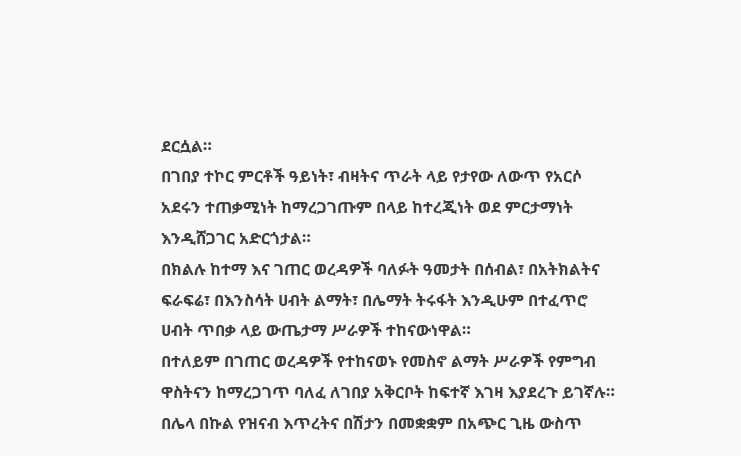ደርሷል።
በገበያ ተኮር ምርቶች ዓይነት፣ ብዛትና ጥራት ላይ የታየው ለውጥ የአርሶ አደሩን ተጠቃሚነት ከማረጋገጡም በላይ ከተረጂነት ወደ ምርታማነት እንዲሸጋገር አድርጎታል።
በክልሉ ከተማ እና ገጠር ወረዳዎች ባለፉት ዓመታት በሰብል፣ በአትክልትና ፍራፍሬ፣ በእንስሳት ሀብት ልማት፣ በሌማት ትሩፋት እንዲሁም በተፈጥሮ ሀብት ጥበቃ ላይ ውጤታማ ሥራዎች ተከናውነዋል።
በተለይም በገጠር ወረዳዎች የተከናወኑ የመስኖ ልማት ሥራዎች የምግብ ዋስትናን ከማረጋገጥ ባለፈ ለገበያ አቅርቦት ከፍተኛ እገዛ እያደረጉ ይገኛሉ።
በሌላ በኩል የዝናብ እጥረትና በሽታን በመቋቋም በአጭር ጊዜ ውስጥ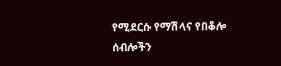የሚደርሱ የማሽላና የበቆሎ ሰብሎችን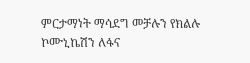ምርታማነት ማሳደግ መቻሉን የክልሉ ኮሙኒኬሽን ለፋና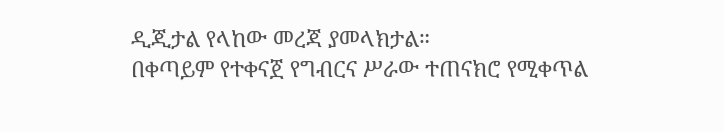ዲጂታል የላከው መረጃ ያመላክታል።
በቀጣይም የተቀናጀ የግብርና ሥራው ተጠናክሮ የሚቀጥል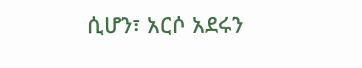ሲሆን፣ አርሶ አደሩን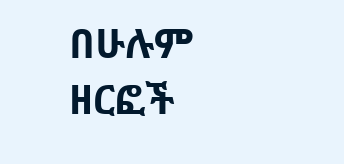በሁሉም ዘርፎች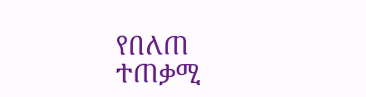የበለጠ ተጠቃሚ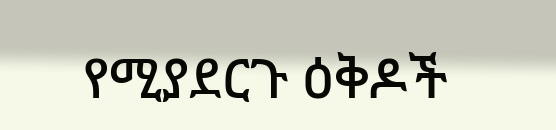የሚያደርጉ ዕቅዶች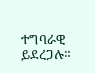ተግባራዊ ይደረጋሉ።